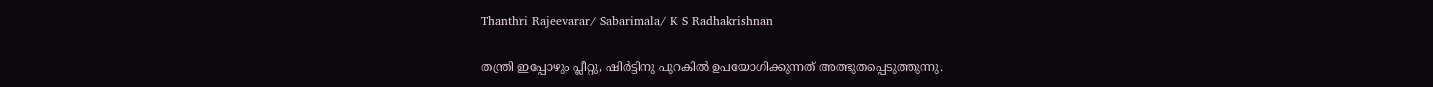Thanthri Rajeevarar/ Sabarimala/ K S Radhakrishnan

തന്ത്രി ഇപ്പോഴും പ്ലീറ്റു, ഷിർട്ടിനു പുറകിൽ ഉപയോഗിക്കുന്നത് അത്ഭുതപ്പെടുത്തുന്നു.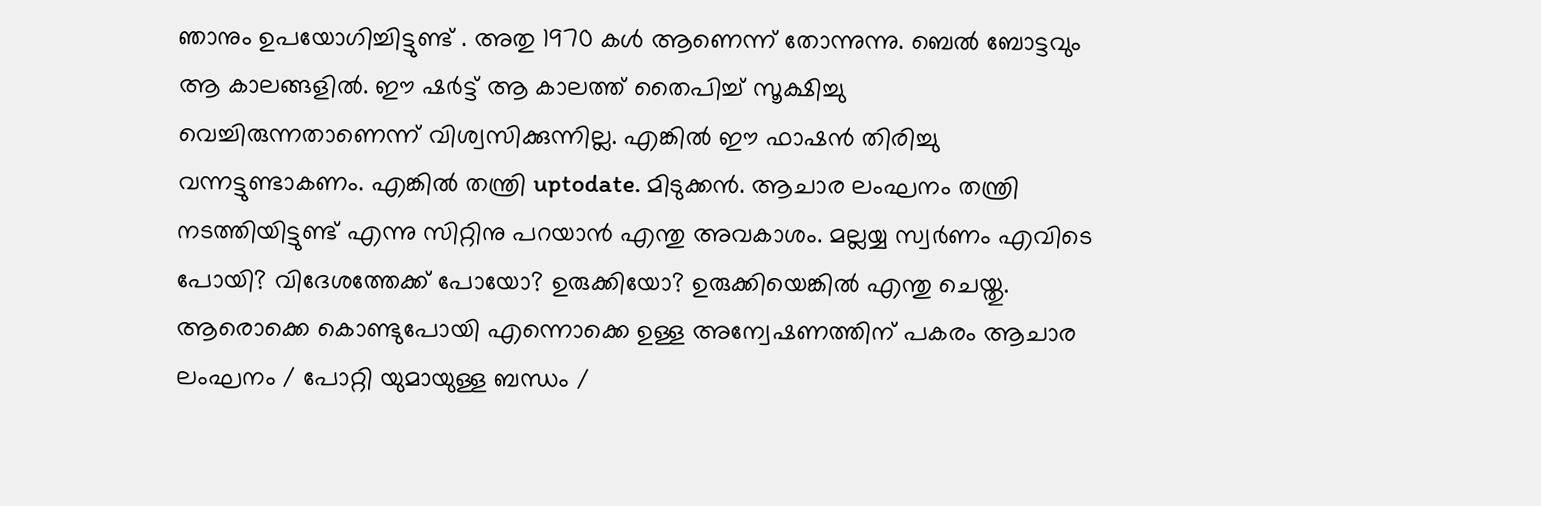ഞാനും ഉപയോഗിച്ചിട്ടുണ്ട് . അതു 1970 കൾ ആണെന്ന് തോന്നുന്നു. ബെൽ ബോട്ടവും ആ കാലങ്ങളിൽ. ഈ ഷർട്ട്‌ ആ കാലത്ത് തൈപിച്ച് സൂക്ഷിച്ചു വെച്ചിരുന്നതാണെന്ന് വിശ്വസിക്കുന്നില്ല. എങ്കിൽ ഈ ഫാഷൻ തിരിച്ചു വന്നട്ടുണ്ടാകണം. എങ്കിൽ തന്ത്രി uptodate. മിടുക്കൻ. ആചാര ലംഘനം തന്ത്രി നടത്തിയിട്ടുണ്ട് എന്നു സിറ്റിനു പറയാൻ എന്തു അവകാശം. മല്ലയ്യ സ്വർണം എവിടെ പോയി? വിദേശത്തേക്ക് പോയോ? ഉരുക്കിയോ? ഉരുക്കിയെങ്കിൽ എന്തു ചെയ്തു. ആരൊക്കെ കൊണ്ടുപോയി എന്നൊക്കെ ഉള്ള അന്വേഷണത്തിന് പകരം ആചാര ലംഘനം / പോറ്റി യുമായുള്ള ബന്ധം /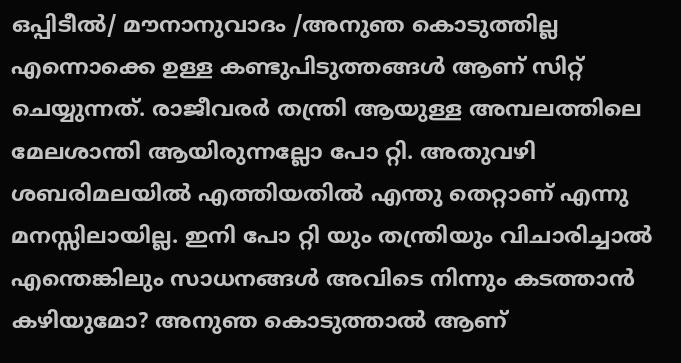ഒപ്പിടീൽ/ മൗനാനുവാദം /അനുഞ കൊടുത്തില്ല എന്നൊക്കെ ഉള്ള കണ്ടുപിടുത്തങ്ങൾ ആണ് സിറ്റ് ചെയ്യുന്നത്. രാജീവരർ തന്ത്രി ആയുള്ള അമ്പലത്തിലെ മേലശാന്തി ആയിരുന്നല്ലോ പോ റ്റി. അതുവഴി ശബരിമലയിൽ എത്തിയതിൽ എന്തു തെറ്റാണ് എന്നു മനസ്സിലായില്ല. ഇനി പോ റ്റി യും തന്ത്രിയും വിചാരിച്ചാൽ എന്തെങ്കിലും സാധനങ്ങൾ അവിടെ നിന്നും കടത്താൻ കഴിയുമോ? അനുഞ കൊടുത്താൽ ആണ്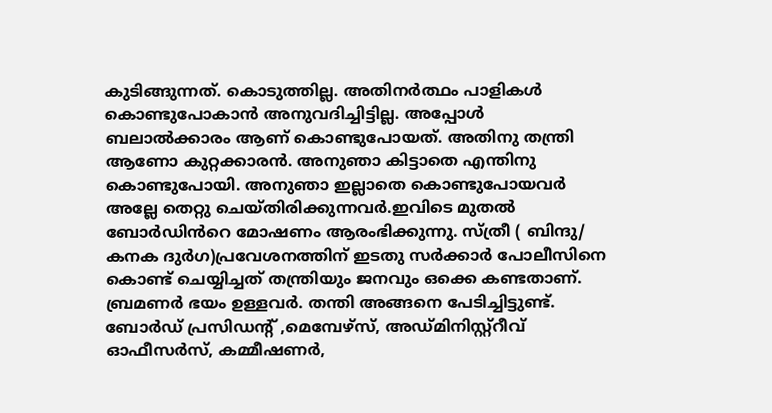കുടിങ്ങുന്നത്. കൊടുത്തില്ല. അതിനർത്ഥം പാളികൾ കൊണ്ടുപോകാൻ അനുവദിച്ചിട്ടില്ല. അപ്പോൾ ബലാൽക്കാരം ആണ് കൊണ്ടുപോയത്. അതിനു തന്ത്രി ആണോ കുറ്റക്കാരൻ. അനുഞാ കിട്ടാതെ എന്തിനു കൊണ്ടുപോയി. അനുഞാ ഇല്ലാതെ കൊണ്ടുപോയവർ അല്ലേ തെറ്റു ചെയ്തിരിക്കുന്നവർ.ഇവിടെ മുതൽ ബോർഡിൻറെ മോഷണം ആരംഭിക്കുന്നു. സ്ത്രീ ( ബിന്ദു/ കനക ദുർഗ)പ്രവേശനത്തിന് ഇടതു സർക്കാർ പോലീസിനെ കൊണ്ട് ചെയ്യിച്ചത് തന്ത്രിയും ജനവും ഒക്കെ കണ്ടതാണ്. ബ്രമണർ ഭയം ഉള്ളവർ. തന്തി അങ്ങനെ പേടിച്ചിട്ടുണ്ട്. ബോർഡ്‌ പ്രസിഡന്റ്‌ ,മെമ്പേഴ്സ്, അഡ്മിനിസ്റ്റ്റീവ് ഓഫീസർസ്, കമ്മീഷണർ,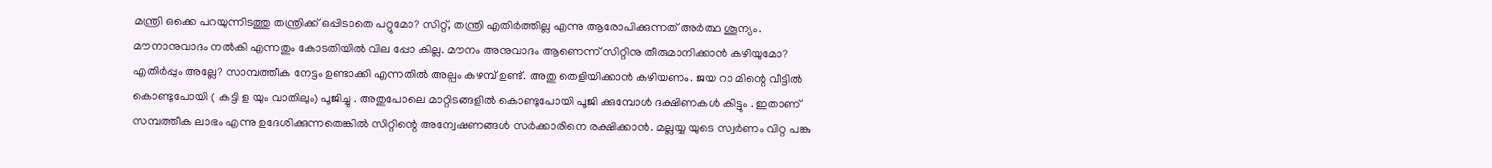മന്ത്രി ഒക്കെ പറയുന്നിടത്തു തന്ത്രിക്ക് ഒപ്പിടാതെ പറ്റുമോ? സിറ്റ്, തന്ത്രി എതിർത്തില്ല എന്നു ആരോപിക്കുന്നത് അർത്ഥ ശൂന്യം. മൗനാനുവാദം നൽകി എന്നതും കോടതിയിൽ വില പ്പോ കില്ല. മൗനം അനുവാദം ആണെന്ന് സിറ്റിനു തീരുമാനിക്കാൻ കഴിയുമോ? എതിർപ്പും അല്ലേ? സാമ്പത്തീക നേട്ടം ഉണ്ടാക്കി എന്നതിൽ അല്പം കഴമ്പ് ഉണ്ട്. അതു തെളിയിക്കാൻ കഴിയണം. ജയ റാ മിന്റെ വീട്ടിൽ കൊണ്ടുപോയി ( കട്ടി ള യും വാതിലും) പൂജിച്ചു . അതുപോലെ മാറ്റിടങ്ങളിൽ കൊണ്ടുപോയി പൂജി ക്കുമ്പോൾ ദക്ഷിണകൾ കിട്ടും . ഇതാണ് സമ്പത്തീക ലാഭം എന്നു ഉദേശിക്കുന്നതെങ്കിൽ സിറ്റിന്റെ അന്വേഷണങ്ങൾ സർക്കാരിനെ രക്ഷിക്കാൻ. മല്ലയ്യ യുടെ സ്വർണം വിറ്റ പങ്കു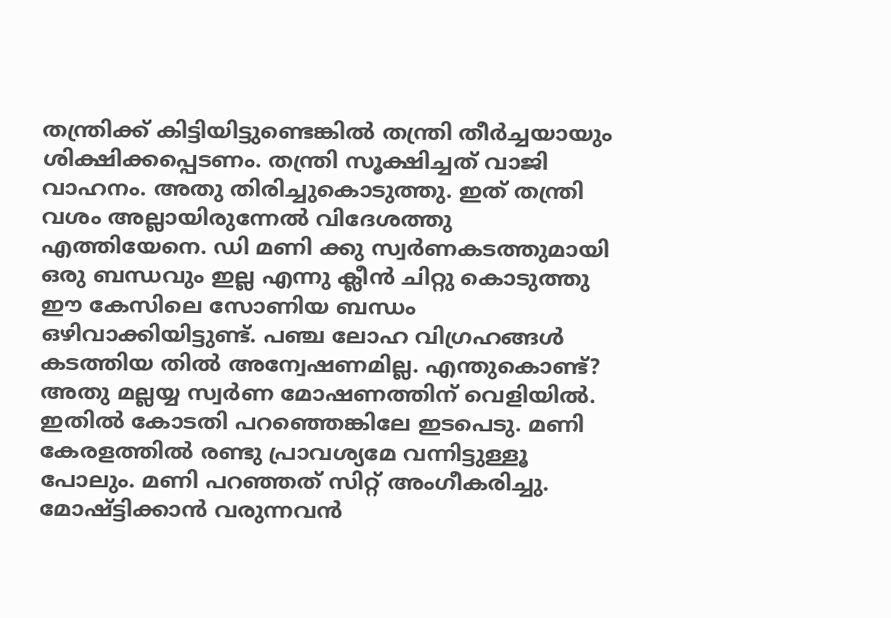തന്ത്രിക്ക് കിട്ടിയിട്ടുണ്ടെങ്കിൽ തന്ത്രി തീർച്ചയായും ശിക്ഷിക്കപ്പെടണം. തന്ത്രി സൂക്ഷിച്ചത് വാജി വാഹനം. അതു തിരിച്ചുകൊടുത്തു. ഇത് തന്ത്രി വശം അല്ലായിരുന്നേൽ വിദേശത്തു എത്തിയേനെ. ഡി മണി ക്കു സ്വർണകടത്തുമായി ഒരു ബന്ധവും ഇല്ല എന്നു ക്ലീൻ ചിറ്റു കൊടുത്തു ഈ കേസിലെ സോണിയ ബന്ധം ഒഴിവാക്കിയിട്ടുണ്ട്. പഞ്ച ലോഹ വിഗ്രഹങ്ങൾ കടത്തിയ തിൽ അന്വേഷണമില്ല. എന്തുകൊണ്ട്? അതു മല്ലയ്യ സ്വർണ മോഷണത്തിന് വെളിയിൽ. ഇതിൽ കോടതി പറഞ്ഞെങ്കിലേ ഇടപെടു. മണി കേരളത്തിൽ രണ്ടു പ്രാവശ്യമേ വന്നിട്ടുള്ളൂ പോലും. മണി പറഞ്ഞത് സിറ്റ് അംഗീകരിച്ചു. മോഷ്ട്ടിക്കാൻ വരുന്നവൻ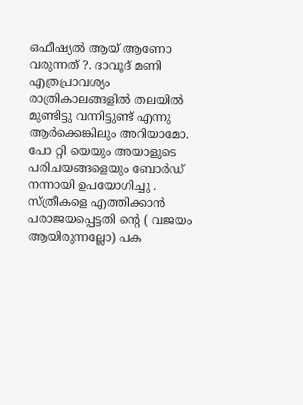ഒഫീഷ്യൽ ആയ് ആണോ വരുന്നത് ?. ദാവൂദ് മണി എത്രപ്രാവശ്യം രാത്രികാലങ്ങളിൽ തലയിൽ മുണ്ടിട്ടു വന്നിട്ടുണ്ട് എന്നു ആർക്കെങ്കിലും അറിയാമോ. പോ റ്റി യെയും അയാളുടെ പരിചയങ്ങളെയും ബോർഡ്‌ നന്നായി ഉപയോഗിച്ചു . സ്ത്രീകളെ എത്തിക്കാൻ പരാജയപ്പെട്ടതി ന്റെ ( വജയം ആയിരുന്നല്ലോ) പക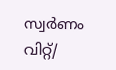സ്വർണം വിറ്റ്/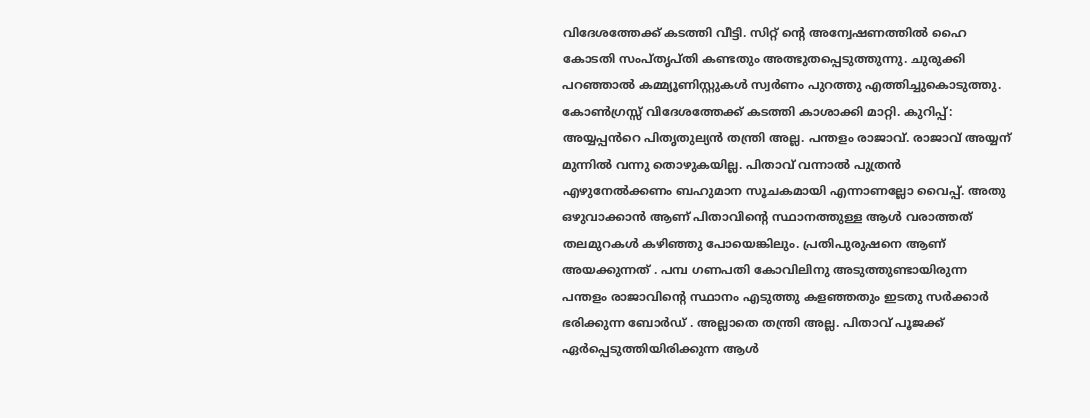വിദേശത്തേക്ക് കടത്തി വീട്ടി. സിറ്റ് ന്റെ അന്വേഷണത്തിൽ ഹൈ കോടതി സംപ്തൃപ്തി കണ്ടതും അത്ഭുതപ്പെടുത്തുന്നു. ചുരുക്കി പറഞ്ഞാൽ കമ്മ്യൂണിസ്റ്റുകൾ സ്വർണം പുറത്തു എത്തിച്ചുകൊടുത്തു. കോൺഗ്രസ്സ് വിദേശത്തേക്ക് കടത്തി കാശാക്കി മാറ്റി. കുറിപ്പ്: അയ്യപ്പൻറെ പിതൃതുല്യൻ തന്ത്രി അല്ല. പന്തളം രാജാവ്. രാജാവ് അയ്യന് മുന്നിൽ വന്നു തൊഴുകയില്ല. പിതാവ് വന്നാൽ പുത്രൻ എഴുനേൽക്കണം ബഹുമാന സൂചകമായി എന്നാണല്ലോ വൈപ്പ്. അതു ഒഴുവാക്കാൻ ആണ് പിതാവിന്റെ സ്ഥാനത്തുള്ള ആൾ വരാത്തത് തലമുറകൾ കഴിഞ്ഞു പോയെങ്കിലും. പ്രതിപുരുഷനെ ആണ് അയക്കുന്നത് . പമ്പ ഗണപതി കോവിലിനു അടുത്തുണ്ടായിരുന്ന പന്തളം രാജാവിന്റെ സ്ഥാനം എടുത്തു കളഞ്ഞതും ഇടതു സർക്കാർ ഭരിക്കുന്ന ബോർഡ് . അല്ലാതെ തന്ത്രി അല്ല. പിതാവ് പൂജക്ക്‌ ഏർപ്പെടുത്തിയിരിക്കുന്ന ആൾ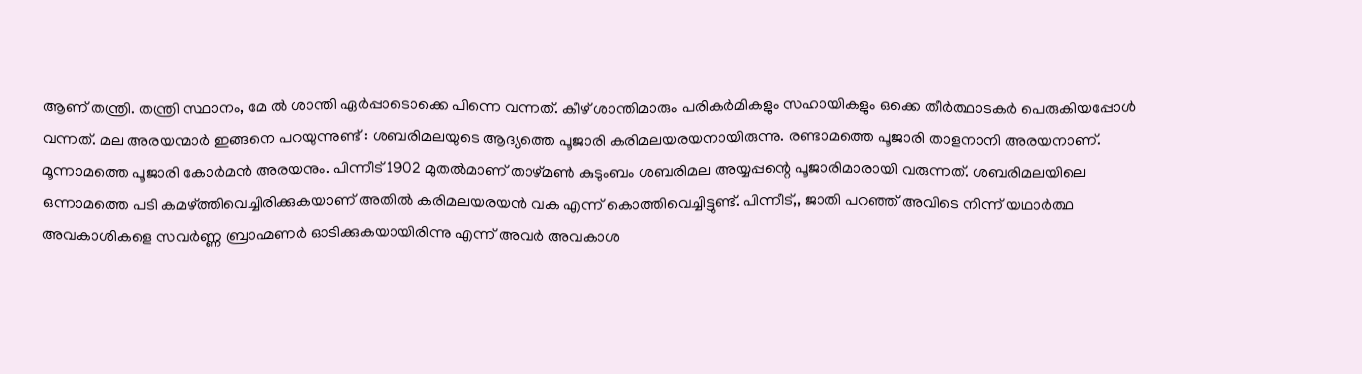ആണ് തന്ത്രി. തന്ത്രി സ്ഥാനം, മേ ൽ ശാന്തി ഏർപ്പാടൊക്കെ പിന്നെ വന്നത്. കീഴ് ശാന്തിമാരും പരികർമികളും സഹായികളും ഒക്കെ തീർത്ഥാടകർ പെരുകിയപ്പോൾ വന്നത്. മല അരയന്മാർ ഇങ്ങനെ പറയുന്നുണ്ട് : ശബരിമലയുടെ ആദ്യത്തെ പൂജാരി കരിമലയരയനായിരുന്നു. രണ്ടാമത്തെ പൂജാരി താളനാനി അരയനാണ്. മൂന്നാമത്തെ പൂജാരി കോർമൻ അരയനും. പിന്നീട് 1902 മുതൽമാണ് താഴ്മൺ കുടുംബം ശബരിമല അയ്യപ്പന്റെ പൂജാരിമാരായി വരുന്നത്. ശബരിമലയിലെ ഒന്നാമത്തെ പടി കമഴ്ത്തിവെച്ചിരിക്കുകയാണ് അതിൽ കരിമലയരയൻ വക എന്ന് കൊത്തിവെച്ചിട്ടുണ്ട്. പിന്നീട്,, ജാതി പറഞ്ഞ് അവിടെ നിന്ന് യഥാർത്ഥ അവകാശികളെ സവർണ്ണ ബ്രാഹ്മണർ ഓടിക്കുകയായിരിന്നു എന്ന് അവർ അവകാശ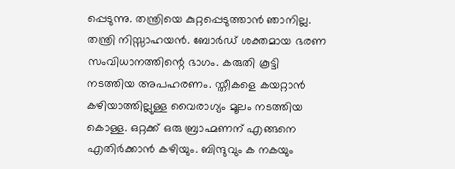പ്പെടുന്നു. തന്ത്രിയെ കുറ്റപ്പെടുത്താൻ ഞാനില്ല. തന്ത്രി നിസ്സാഹയൻ. ബോർഡ്‌ ശക്തമായ ഭരണ സംവിധാനത്തിന്റെ ഭാഗം. കരുതി കൂട്ടി നടത്തിയ അപഹരണം. സ്തീകളെ കയറ്റാൻ കഴിയാത്തില്ലുള്ള വൈരാഗ്യം മൂലം നടത്തിയ കൊള്ള. ഒറ്റക്ക് ഒരു ബ്രാഹ്മണന് എങ്ങനെ എതിർക്കാൻ കഴിയും. ബിന്ദുവും ക നകയും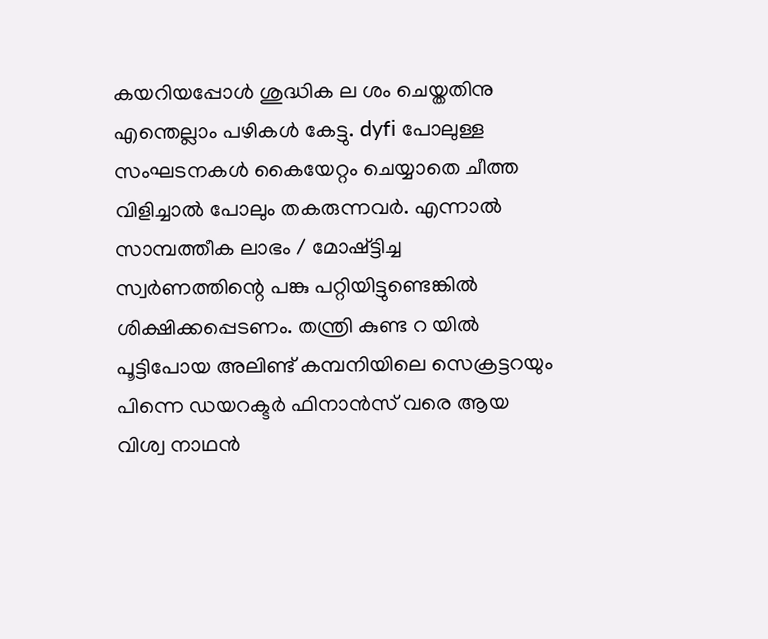കയറിയപ്പോൾ ശുദ്ധിക ല ശം ചെയ്തതിനു എന്തെല്ലാം പഴികൾ കേട്ടു. dyfi പോലുള്ള സംഘടനകൾ കൈയേറ്റം ചെയ്യാതെ ചീത്ത വിളിച്ചാൽ പോലും തകരുന്നവർ. എന്നാൽ സാമ്പത്തീക ലാഭം / മോഷ്ട്ടിച്ച സ്വർണത്തിന്റെ പങ്കു പറ്റിയിട്ടുണ്ടെങ്കിൽ ശിക്ഷിക്കപ്പെടണം. തന്ത്രി കുണ്ട റ യിൽ പൂട്ടിപോയ അലിണ്ട് കമ്പനിയിലെ സെക്രട്ടറയും പിന്നെ ഡയറക്ടർ ഫിനാൻസ് വരെ ആയ വിശ്വ നാഥൻ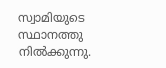സ്വാമിയുടെ സ്ഥാനത്തു നിൽക്കുന്നു.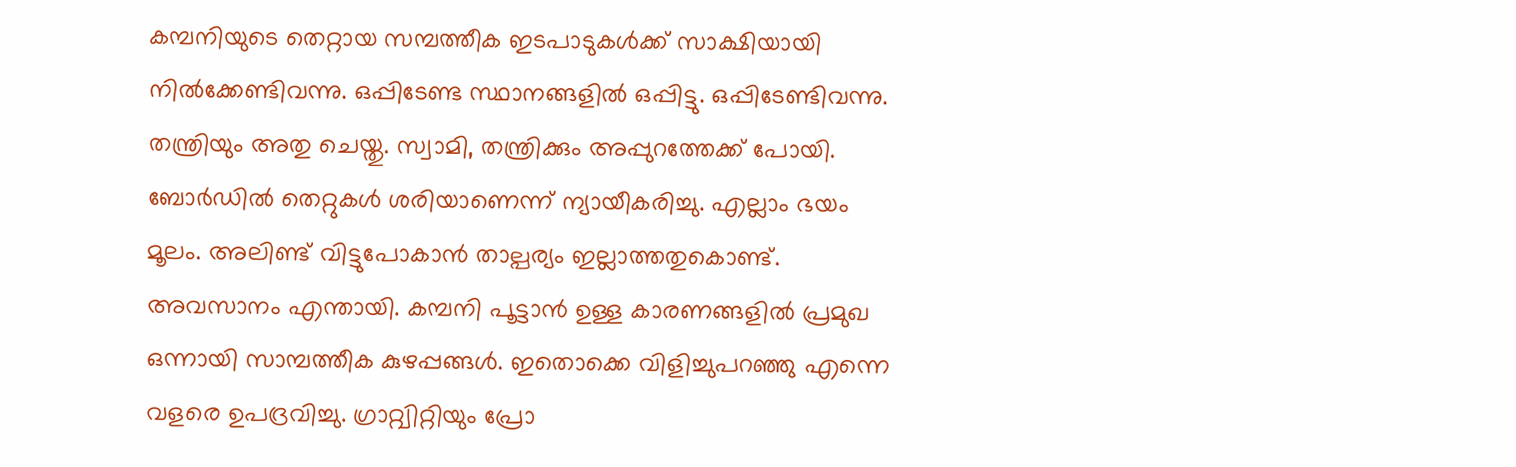കമ്പനിയുടെ തെറ്റായ സമ്പത്തീക ഇടപാടുകൾക്ക് സാക്ഷിയായി നിൽക്കേണ്ടിവന്നു. ഒപ്പിടേണ്ട സ്ഥാനങ്ങളിൽ ഒപ്പിട്ടു. ഒപ്പിടേണ്ടിവന്നു. തന്ത്രിയും അതു ചെയ്തു. സ്വാമി, തന്ത്രിക്കും അപ്പുറത്തേക്ക് പോയി. ബോർഡിൽ തെറ്റുകൾ ശരിയാണെന്ന് ന്യായീകരിച്ചു. എല്ലാം ഭയം മൂലം. അലിണ്ട് വിട്ടുപോകാൻ താല്പര്യം ഇല്ലാത്തതുകൊണ്ട്. അവസാനം എന്തായി. കമ്പനി പൂട്ടാൻ ഉള്ള കാരണങ്ങളിൽ പ്രമുഖ ഒന്നായി സാമ്പത്തീക കുഴപ്പങ്ങൾ. ഇതൊക്കെ വിളിച്ചുപറഞ്ഞു എന്നെ വളരെ ഉപദ്രവിച്ചു. ഗ്രാറ്റ്വിറ്റിയും പ്രോ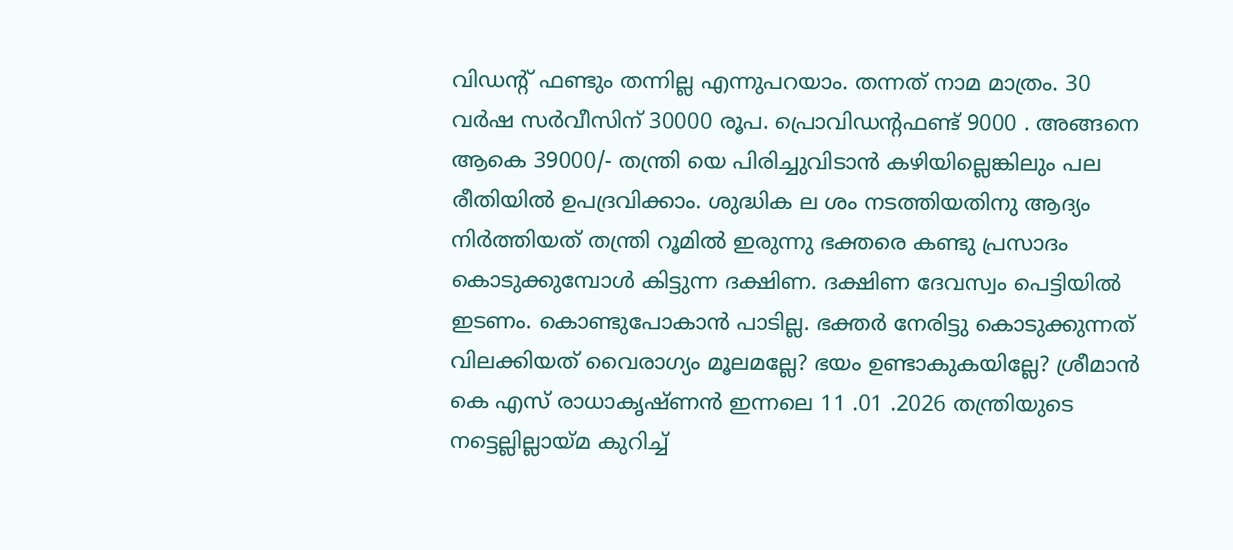വിഡന്റ് ഫണ്ടും തന്നില്ല എന്നുപറയാം. തന്നത് നാമ മാത്രം. 30 വർഷ സർവീസിന് 30000 രൂപ. പ്രൊവിഡന്റഫണ്ട്‌ 9000 . അങ്ങനെ ആകെ 39000/- തന്ത്രി യെ പിരിച്ചുവിടാൻ കഴിയില്ലെങ്കിലും പല രീതിയിൽ ഉപദ്രവിക്കാം. ശുദ്ധിക ല ശം നടത്തിയതിനു ആദ്യം നിർത്തിയത് തന്ത്രി റൂമിൽ ഇരുന്നു ഭക്തരെ കണ്ടു പ്രസാദം കൊടുക്കുമ്പോൾ കിട്ടുന്ന ദക്ഷിണ. ദക്ഷിണ ദേവസ്വം പെട്ടിയിൽ ഇടണം. കൊണ്ടുപോകാൻ പാടില്ല. ഭക്തർ നേരിട്ടു കൊടുക്കുന്നത് വിലക്കിയത് വൈരാഗ്യം മൂലമല്ലേ? ഭയം ഉണ്ടാകുകയില്ലേ? ശ്രീമാൻ കെ എസ് രാധാകൃഷ്ണൻ ഇന്നലെ 11 .01 .2026 തന്ത്രിയുടെ നട്ടെല്ലില്ലായ്മ കുറിച്ച്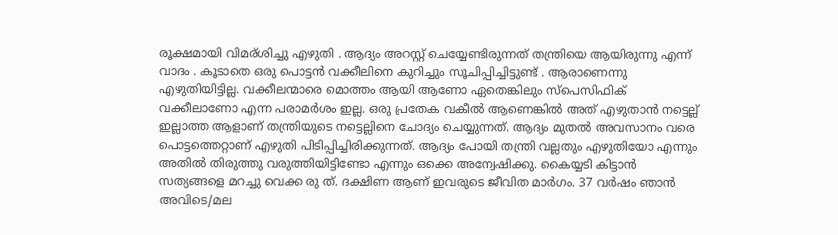രൂക്ഷമായി വിമര്ശിച്ചു എഴുതി . ആദ്യം അറസ്റ്റ് ചെയ്യേണ്ടിരുന്നത് തന്ത്രിയെ ആയിരുന്നു എന്ന് വാദം . കൂടാതെ ഒരു പൊട്ടൻ വക്കീലിനെ കുറിച്ചും സൂചിപ്പിച്ചിട്ടുണ്ട് . ആരാണെന്നു എഴുതിയിട്ടില്ല. വക്കീലന്മാരെ മൊത്തം ആയി ആണോ ഏതെങ്കിലും സ്പെസിഫിക് വക്കീലാണോ എന്ന പരാമർശം ഇല്ല. ഒരു പ്രതേക വകീൽ ആണെങ്കിൽ അത് എഴുതാൻ നട്ടെല്ല് ഇല്ലാത്ത ആളാണ് തന്ത്രിയുടെ നട്ടെല്ലിനെ ചോദ്യം ചെയ്യുന്നത്. ആദ്യം മുതൽ അവസാനം വരെ പൊട്ടത്തെറ്റാണ് എഴുതി പിടിപ്പിച്ചിരിക്കുന്നത്. ആദ്യം പോയി തന്ത്രി വല്ലതും എഴുതിയോ എന്നും അതിൽ തിരുത്തു വരുത്തിയിട്ടിണ്ടോ എന്നും ഒക്കെ അന്വേഷിക്കു. കൈയ്യടി കിട്ടാൻ സത്യങ്ങളെ മറച്ചു വെക്ക രു ത്. ദക്ഷിണ ആണ് ഇവരുടെ ജീവിത മാർഗം. 37 വർഷം ഞാൻ അവിടെ/മല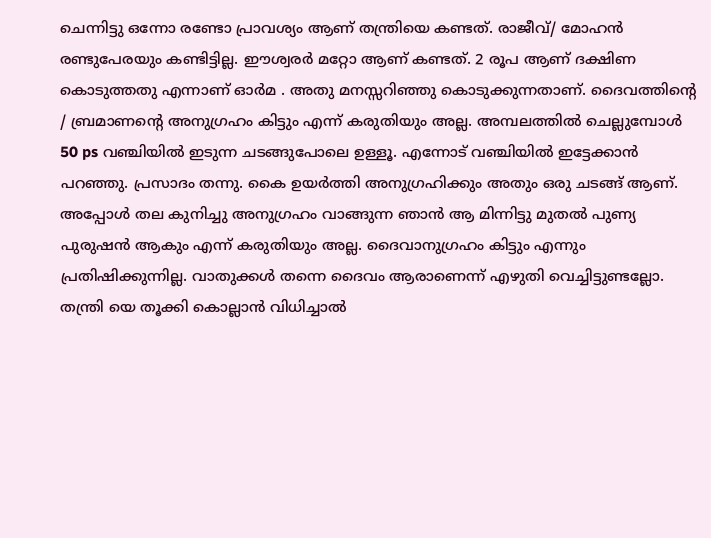ചെന്നിട്ടു ഒന്നോ രണ്ടോ പ്രാവശ്യം ആണ് തന്ത്രിയെ കണ്ടത്. രാജീവ്‌/ മോഹൻ രണ്ടുപേരയും കണ്ടിട്ടില്ല. ഈശ്വരർ മറ്റോ ആണ് കണ്ടത്. 2 രൂപ ആണ് ദക്ഷിണ കൊടുത്തതു എന്നാണ് ഓർമ . അതു മനസ്സറിഞ്ഞു കൊടുക്കുന്നതാണ്. ദൈവത്തിന്റെ / ബ്രമാണന്റെ അനുഗ്രഹം കിട്ടും എന്ന് കരുതിയും അല്ല. അമ്പലത്തിൽ ചെല്ലുമ്പോൾ 50 ps വഞ്ചിയിൽ ഇടുന്ന ചടങ്ങുപോലെ ഉള്ളൂ. എന്നോട് വഞ്ചിയിൽ ഇട്ടേക്കാൻ പറഞ്ഞു. പ്രസാദം തന്നു. കൈ ഉയർത്തി അനുഗ്രഹിക്കും അതും ഒരു ചടങ്ങ് ആണ്. അപ്പോൾ തല കുനിച്ചു അനുഗ്രഹം വാങ്ങുന്ന ഞാൻ ആ മിന്നിട്ടു മുതൽ പുണ്യ പുരുഷൻ ആകും എന്ന് കരുതിയും അല്ല. ദൈവാനുഗ്രഹം കിട്ടും എന്നും പ്രതിഷിക്കുന്നില്ല. വാതുക്കൾ തന്നെ ദൈവം ആരാണെന്ന് എഴുതി വെച്ചിട്ടുണ്ടല്ലോ. തന്ത്രി യെ തൂക്കി കൊല്ലാൻ വിധിച്ചാൽ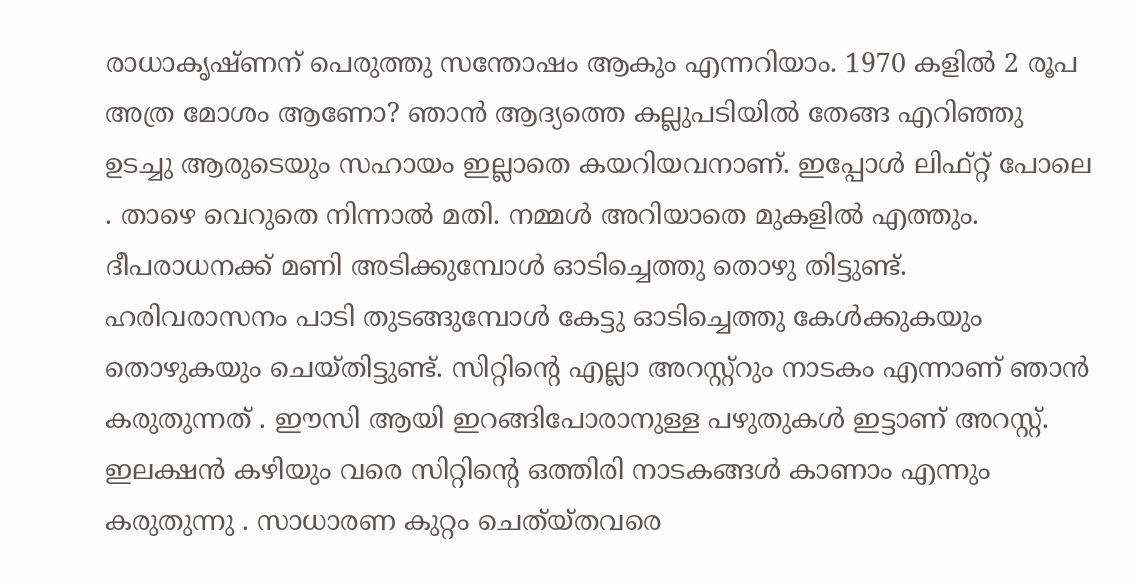രാധാകൃഷ്ണന് പെരുത്തു സന്തോഷം ആകും എന്നറിയാം. 1970 കളിൽ 2 രൂപ അത്ര മോശം ആണോ? ഞാൻ ആദ്യത്തെ കല്ലുപടിയിൽ തേങ്ങ എറിഞ്ഞു ഉടച്ചു ആരുടെയും സഹായം ഇല്ലാതെ കയറിയവനാണ്. ഇപ്പോൾ ലിഫ്റ്റ് പോലെ . താഴെ വെറുതെ നിന്നാൽ മതി. നമ്മൾ അറിയാതെ മുകളിൽ എത്തും. ദീപരാധനക്ക് മണി അടിക്കുമ്പോൾ ഓടിച്ചെത്തു തൊഴു തിട്ടുണ്ട്. ഹരിവരാസനം പാടി തുടങ്ങുമ്പോൾ കേട്ടു ഓടിച്ചെത്തു കേൾക്കുകയും തൊഴുകയും ചെയ്തിട്ടുണ്ട്. സിറ്റിന്റെ എല്ലാ അറസ്റ്റ്റും നാടകം എന്നാണ് ഞാൻ കരുതുന്നത് . ഈസി ആയി ഇറങ്ങിപോരാനുള്ള പഴുതുകൾ ഇട്ടാണ് അറസ്റ്റ്. ഇലക്ഷൻ കഴിയും വരെ സിറ്റിന്റെ ഒത്തിരി നാടകങ്ങൾ കാണാം എന്നും കരുതുന്നു . സാധാരണ കുറ്റം ചെത്യ്തവരെ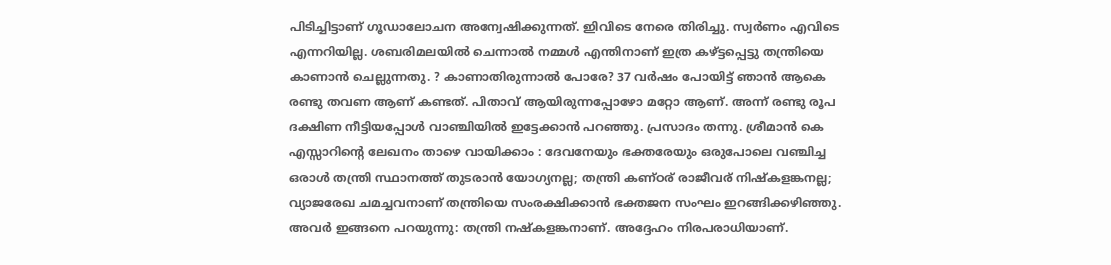പിടിച്ചിട്ടാണ് ഗൂഡാലോചന അന്വേഷിക്കുന്നത്. ഇിവിടെ നേരെ തിരിച്ചു. സ്വർണം എവിടെ എന്നറിയില്ല. ശബരിമലയിൽ ചെന്നാൽ നമ്മൾ എന്തിനാണ് ഇത്ര കഴ്ട്ടപ്പെട്ടു തന്ത്രിയെ കാണാൻ ചെല്ലുന്നതു. ? കാണാതിരുന്നാൽ പോരേ? 37 വർഷം പോയിട്ട് ഞാൻ ആകെ രണ്ടു തവണ ആണ് കണ്ടത്. പിതാവ് ആയിരുന്നപ്പോഴോ മറ്റോ ആണ്. അന്ന് രണ്ടു രൂപ ദക്ഷിണ നീട്ടിയപ്പോൾ വാഞ്ചിയിൽ ഇട്ടേക്കാൻ പറഞ്ഞു. പ്രസാദം തന്നു. ശ്രീമാൻ കെ എസ്സാറിന്റെ ലേഖനം താഴെ വായിക്കാം : ദേവനേയും ഭക്തരേയും ഒരുപോലെ വഞ്ചിച്ച ഒരാൾ തന്ത്രി സ്ഥാനത്ത് തുടരാൻ യോഗ്യനല്ല; തന്ത്രി കണ്ഠര് രാജീവര് നിഷ്കളങ്കനല്ല; വ്യാജരേഖ ചമച്ചവനാണ് തന്ത്രിയെ സംരക്ഷിക്കാൻ ഭക്തജന സംഘം ഇറങ്ങിക്കഴിഞ്ഞു. അവർ ഇങ്ങനെ പറയുന്നു: തന്ത്രി നഷ്കളങ്കനാണ്. അദ്ദേഹം നിരപരാധിയാണ്.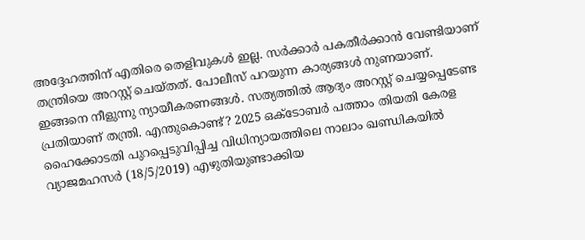അദ്ദേഹത്തിന് എതിരെ തെളിവുകൾ ഇല്ല. സർക്കാർ പകതീർക്കാൻ വേണ്ടിയാണ് തന്ത്രിയെ അറസ്റ്റ് ചെയ്തത്. പോലീസ് പറയുന്ന കാര്യങ്ങൾ നുണയാണ്. ഇങ്ങനെ നീളുന്നു ന്യായീകരണങ്ങൾ. സത്യത്തിൽ ആദ്യം അറസ്റ്റ് ചെയ്യപ്പെടേണ്ട പ്രതിയാണ് തന്ത്രി. എന്തുകൊണ്ട്? 2025 ഒക്ടോബർ പത്താം തിയതി കേരള ഹൈക്കോടതി പുറപ്പെടുവിപ്പിച്ച വിധിന്യായത്തിലെ നാലാം ഖണ്ഡികയിൽ വ്യാജമഹസർ (18/5/2019) എഴുതിയുണ്ടാക്കിയ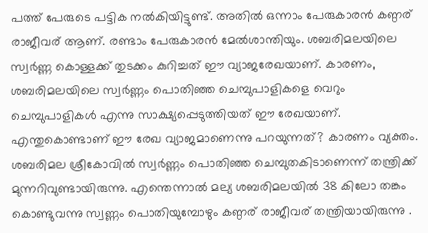പത്ത് പേരുടെ പട്ടിക നൽകിയിട്ടുണ്ട്. അതിൽ ഒന്നാം പേരുകാരൻ കണ്ഠര് രാജീവര് ആണ്. രണ്ടാം പേരുകാരൻ മേൽശാന്തിയും. ശബരിമലയിലെ സ്വർണ്ണ കൊള്ളക്ക് തുടക്കം കുറിച്ചത് ഈ വ്യാജരേഖയാണ്. കാരണം, ശബരിമലയിലെ സ്വർണ്ണം പൊതിഞ്ഞ ചെമ്പുപാളികളെ വെറും ചെമ്പുപാളികൾ എന്നു സാക്ഷ്യപ്പെടുത്തിയത് ഈ രേഖയാണ്. എന്തുകൊണ്ടാണ് ഈ രേഖ വ്യാജമാണെന്നു പറയുന്നത്? കാരണം വ്യക്തം. ശബരിമല ശ്രീകോവിൽ സ്വർണ്ണം പൊതിഞ്ഞ ചെമ്പുതകിടാണെന്ന് തന്ത്രിക്ക് മുന്നറിവുണ്ടായിരുന്നു. എന്തെന്നാൽ മല്യ ശബരിമലയിൽ 38 കിലോ തങ്കം കൊണ്ടുവന്നു സ്വണ്ണം പൊതിയുമ്പോഴും കണ്ഠര് രാജീവര് തന്ത്രിയായിരുന്നു .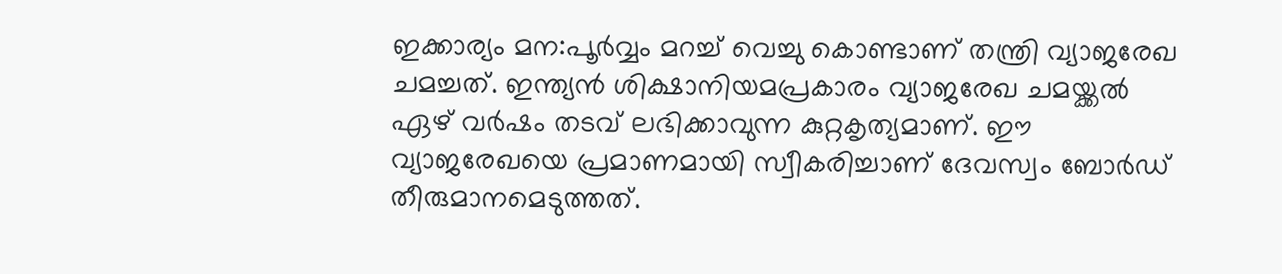ഇക്കാര്യം മന:പൂർവ്വം മറച്ച് വെച്ചു കൊണ്ടാണ് തന്ത്രി വ്യാജരേഖ ചമച്ചത്. ഇന്ത്യൻ ശിക്ഷാനിയമപ്രകാരം വ്യാജരേഖ ചമയ്ക്കൽ ഏഴ് വർഷം തടവ് ലഭിക്കാവുന്ന കുറ്റകൃത്യമാണ്. ഈ വ്യാജരേഖയെ പ്രമാണമായി സ്വീകരിച്ചാണ് ദേവസ്വം ബോർഡ് തീരുമാനമെടുത്തത്.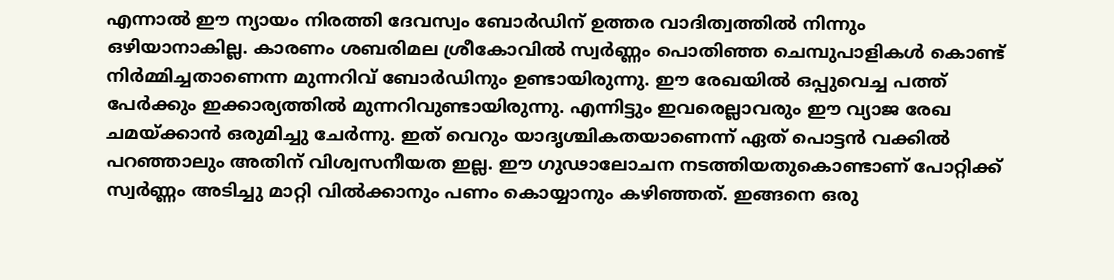എന്നാൽ ഈ ന്യായം നിരത്തി ദേവസ്വം ബോർഡിന് ഉത്തര വാദിത്വത്തിൽ നിന്നും ഒഴിയാനാകില്ല. കാരണം ശബരിമല ശ്രീകോവിൽ സ്വർണ്ണം പൊതിഞ്ഞ ചെമ്പുപാളികൾ കൊണ്ട് നിർമ്മിച്ചതാണെന്ന മുന്നറിവ് ബോർഡിനും ഉണ്ടായിരുന്നു. ഈ രേഖയിൽ ഒപ്പുവെച്ച പത്ത് പേർക്കും ഇക്കാര്യത്തിൽ മുന്നറിവുണ്ടായിരുന്നു. എന്നിട്ടും ഇവരെല്ലാവരും ഈ വ്യാജ രേഖ ചമയ്ക്കാൻ ഒരുമിച്ചു ചേർന്നു. ഇത് വെറും യാദൃശ്ചികതയാണെന്ന് ഏത് പൊട്ടൻ വക്കിൽ പറഞ്ഞാലും അതിന് വിശ്വസനീയത ഇല്ല. ഈ ഗുഢാലോചന നടത്തിയതുകൊണ്ടാണ് പോറ്റിക്ക് സ്വർണ്ണം അടിച്ചു മാറ്റി വിൽക്കാനും പണം കൊയ്യാനും കഴിഞ്ഞത്. ഇങ്ങനെ ഒരു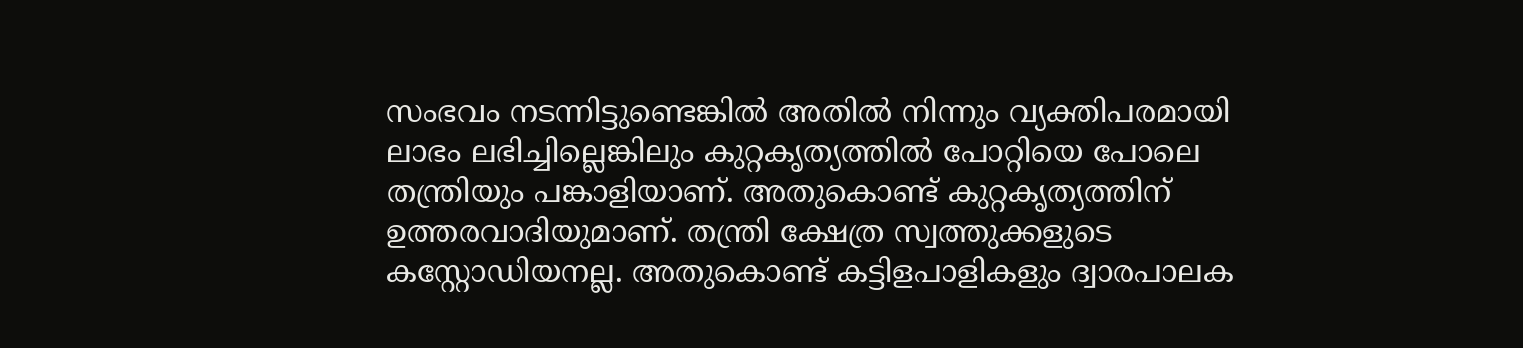സംഭവം നടന്നിട്ടുണ്ടെങ്കിൽ അതിൽ നിന്നും വ്യക്തിപരമായി ലാഭം ലഭിച്ചില്ലെങ്കിലും കുറ്റകൃത്യത്തിൽ പോറ്റിയെ പോലെ തന്ത്രിയും പങ്കാളിയാണ്. അതുകൊണ്ട് കുറ്റകൃത്യത്തിന് ഉത്തരവാദിയുമാണ്. തന്ത്രി ക്ഷേത്ര സ്വത്തുക്കളുടെ കസ്റ്റോഡിയനല്ല. അതുകൊണ്ട് കട്ടിളപാളികളും ദ്വാരപാലക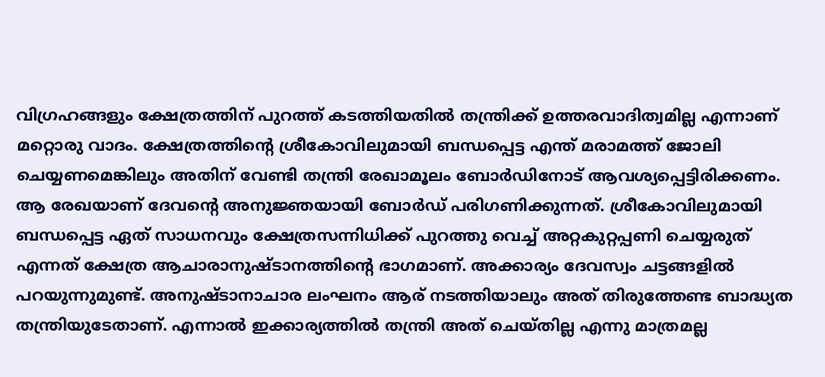വിഗ്രഹങ്ങളും ക്ഷേത്രത്തിന് പുറത്ത് കടത്തിയതിൽ തന്ത്രിക്ക് ഉത്തരവാദിത്വമില്ല എന്നാണ് മറ്റൊരു വാദം. ക്ഷേത്രത്തിൻ്റെ ശ്രീകോവിലുമായി ബന്ധപ്പെട്ട എന്ത് മരാമത്ത് ജോലി ചെയ്യണമെങ്കിലും അതിന് വേണ്ടി തന്ത്രി രേഖാമൂലം ബോർഡിനോട് ആവശ്യപ്പെട്ടിരിക്കണം. ആ രേഖയാണ് ദേവൻ്റെ അനുജ്ഞയായി ബോർഡ് പരിഗണിക്കുന്നത്. ശ്രീകോവിലുമായി ബന്ധപ്പെട്ട ഏത് സാധനവും ക്ഷേത്രസന്നിധിക്ക് പുറത്തു വെച്ച് അറ്റകുറ്റപ്പണി ചെയ്യരുത് എന്നത് ക്ഷേത്ര ആചാരാനുഷ്ടാനത്തിൻ്റെ ഭാഗമാണ്. അക്കാര്യം ദേവസ്വം ചട്ടങ്ങളിൽ പറയുന്നുമുണ്ട്. അനുഷ്ടാനാചാര ലംഘനം ആര് നടത്തിയാലും അത് തിരുത്തേണ്ട ബാദ്ധ്യത തന്ത്രിയുടേതാണ്. എന്നാൽ ഇക്കാര്യത്തിൽ തന്ത്രി അത് ചെയ്തില്ല എന്നു മാത്രമല്ല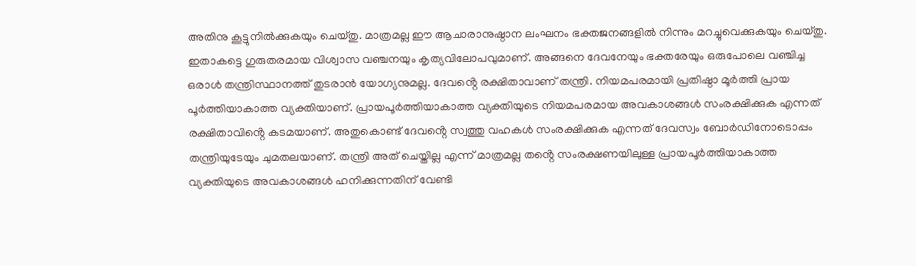അതിനു കൂട്ടുനിൽക്കുകയും ചെയ്തു. മാത്രമല്ല ഈ ആചാരാനുഷ്ഠാന ലംഘനം ഭക്തജനങ്ങളിൽ നിന്നും മറച്ചുവെക്കുകയും ചെയ്തു. ഇതാകട്ടെ ഗുരുതരമായ വിശ്വാസ വഞ്ചനയും കൃത്യവിലോപവുമാണ്. അങ്ങനെ ദേവനേയും ഭക്തരേയും ഒരുപോലെ വഞ്ചിച്ച ഒരാൾ തന്ത്രിസ്ഥാനത്ത് തുടരാൻ യോഗ്യനുമല്ല. ദേവൻ്റെ രക്ഷിതാവാണ് തന്ത്രി. നിയമപരമായി പ്രതിഷ്ഠാ മൂർത്തി പ്രായ പൂർത്തിയാകാത്ത വ്യക്തിയാണ്. പ്രായപൂർത്തിയാകാത്ത വ്യക്തിയുടെ നിയമപരമായ അവകാശങ്ങൾ സംരക്ഷിക്കുക എന്നത് രക്ഷിതാവിൻ്റെ കടമയാണ്. അതുകൊണ്ട് ദേവൻ്റെ സ്വത്തു വഹകൾ സംരക്ഷിക്കുക എന്നത് ദേവസ്വം ബോർഡിനോടൊപ്പം തന്ത്രിയുടേയും ചുമതലയാണ്. തന്ത്രി അത് ചെയ്തില്ല എന്ന് മാത്രമല്ല തൻ്റെ സംരക്ഷണയിലുള്ള പ്രായപൂർത്തിയാകാത്ത വ്യക്തിയുടെ അവകാശങ്ങൾ ഹനിക്കുന്നതിന് വേണ്ടി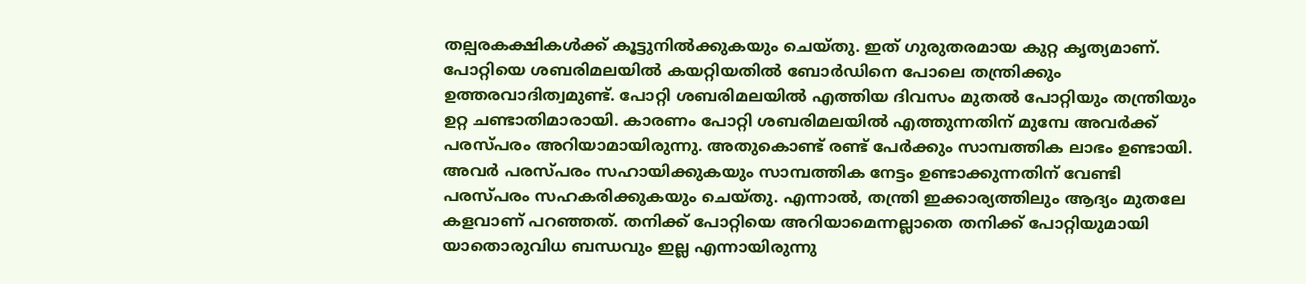തല്പരകക്ഷികൾക്ക് കൂട്ടുനിൽക്കുകയും ചെയ്തു. ഇത് ഗുരുതരമായ കുറ്റ കൃത്യമാണ്. പോറ്റിയെ ശബരിമലയിൽ കയറ്റിയതിൽ ബോർഡിനെ പോലെ തന്ത്രിക്കും ഉത്തരവാദിത്വമുണ്ട്. പോറ്റി ശബരിമലയിൽ എത്തിയ ദിവസം മുതൽ പോറ്റിയും തന്ത്രിയും ഉറ്റ ചണ്ടാതിമാരായി. കാരണം പോറ്റി ശബരിമലയിൽ എത്തുന്നതിന് മുമ്പേ അവർക്ക് പരസ്പരം അറിയാമായിരുന്നു. അതുകൊണ്ട് രണ്ട് പേർക്കും സാമ്പത്തിക ലാഭം ഉണ്ടായി. അവർ പരസ്പരം സഹായിക്കുകയും സാമ്പത്തിക നേട്ടം ഉണ്ടാക്കുന്നതിന് വേണ്ടി പരസ്പരം സഹകരിക്കുകയും ചെയ്തു. എന്നാൽ, തന്ത്രി ഇക്കാര്യത്തിലും ആദ്യം മുതലേ കളവാണ് പറഞ്ഞത്. തനിക്ക് പോറ്റിയെ അറിയാമെന്നല്ലാതെ തനിക്ക് പോറ്റിയുമായി യാതൊരുവിധ ബന്ധവും ഇല്ല എന്നായിരുന്നു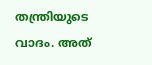തന്ത്രിയുടെ വാദം. അത്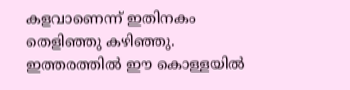കളവാണെന്ന് ഇതിനകം തെളിഞ്ഞു കഴിഞ്ഞു. ഇത്തരത്തിൽ ഈ കൊള്ളയിൽ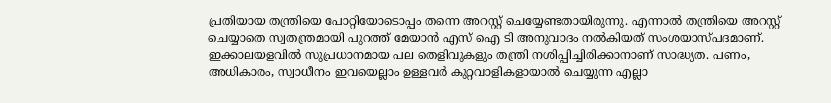പ്രതിയായ തന്ത്രിയെ പോറ്റിയോടൊപ്പം തന്നെ അറസ്റ്റ് ചെയ്യേണ്ടതായിരുന്നു. എന്നാൽ തന്ത്രിയെ അറസ്റ്റ് ചെയ്യാതെ സ്വതന്ത്രമായി പുറത്ത് മേയാൻ എസ് ഐ ടി അനുവാദം നൽകിയത് സംശയാസ്പദമാണ്. ഇക്കാലയളവിൽ സുപ്രധാനമായ പല തെളിവുകളും തന്ത്രി നശിപ്പിച്ചിരിക്കാനാണ് സാദ്ധ്യത. പണം, അധികാരം, സ്വാധീനം ഇവയെല്ലാം ഉള്ളവർ കുറ്റവാളികളായാൽ ചെയ്യുന്ന എല്ലാ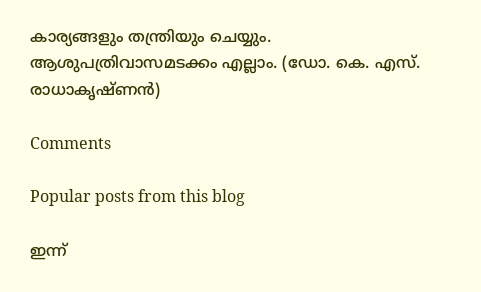കാര്യങ്ങളും തന്ത്രിയും ചെയ്യും. ആശുപത്രിവാസമടക്കം എല്ലാം. (ഡോ. കെ. എസ്. രാധാകൃഷ്ണൻ)

Comments

Popular posts from this blog

ഇന്ന്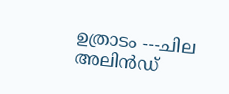ഉത്രാടം ---ചില അലിൻഡ്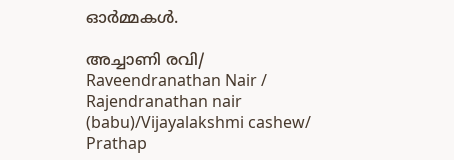ഓർമ്മകൾ.

അച്ചാണി രവി/ Raveendranathan Nair / Rajendranathan nair (babu)/Vijayalakshmi cashew/ Prathap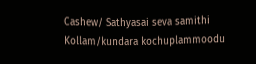Cashew/ Sathyasai seva samithi Kollam/kundara kochuplammoodu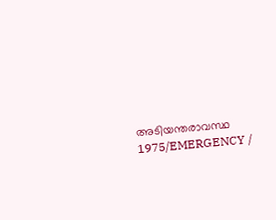അടിയന്തരാവസ്ഥ 1975/EMERGENCY /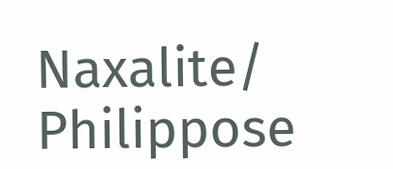Naxalite/ Philippose